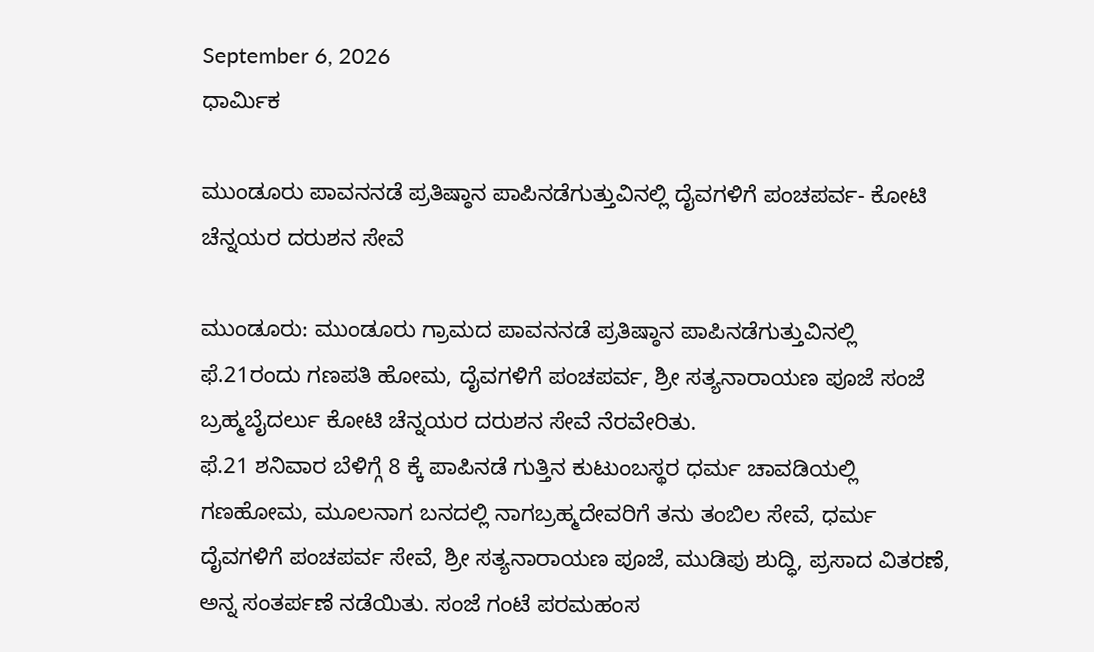September 6, 2026
ಧಾರ್ಮಿಕ

ಮುಂಡೂರು ಪಾವನನಡೆ ಪ್ರತಿಷ್ಠಾನ ಪಾಪಿನಡೆಗುತ್ತುವಿನಲ್ಲಿ ದೈವಗಳಿಗೆ ಪಂಚಪರ್ವ- ಕೋಟಿ ಚೆನ್ನಯರ ದರುಶನ ಸೇವೆ

ಮುಂಡೂರು: ಮುಂಡೂರು ಗ್ರಾಮದ ಪಾವನನಡೆ ಪ್ರತಿಷ್ಠಾನ ಪಾಪಿನಡೆಗುತ್ತುವಿನಲ್ಲಿ ಫೆ.21ರಂದು ಗಣಪತಿ ಹೋಮ, ದೈವಗಳಿಗೆ ಪಂಚಪರ್ವ, ಶ್ರೀ ಸತ್ಯನಾರಾಯಣ ಪೂಜೆ ಸಂಜೆ ಬ್ರಹ್ಮಬೈದರ್ಲು ಕೋಟಿ ಚೆನ್ನಯರ ದರುಶನ ಸೇವೆ ನೆರವೇರಿತು.
ಫೆ.21 ಶನಿವಾರ ಬೆಳಿಗ್ಗೆ 8 ಕ್ಕೆ ಪಾಪಿನಡೆ ಗುತ್ತಿನ ಕುಟುಂಬಸ್ಥರ ಧರ್ಮ ಚಾವಡಿಯಲ್ಲಿ ಗಣಹೋಮ, ಮೂಲನಾಗ ಬನದಲ್ಲಿ ನಾಗಬ್ರಹ್ಮದೇವರಿಗೆ ತನು ತಂಬಿಲ ಸೇವೆ, ಧರ್ಮ ದೈವಗಳಿಗೆ ಪಂಚಪರ್ವ ಸೇವೆ, ಶ್ರೀ ಸತ್ಯನಾರಾಯಣ ಪೂಜೆ, ಮುಡಿಪು ಶುದ್ಧಿ, ಪ್ರಸಾದ ವಿತರಣೆ, ಅನ್ನ ಸಂತರ್ಪಣೆ ನಡೆಯಿತು. ಸಂಜೆ ಗಂಟೆ ಪರಮಹಂಸ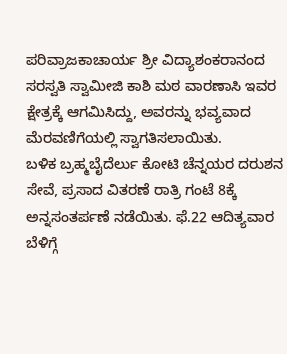ಪರಿವ್ರಾಜಕಾಚಾರ್ಯ ಶ್ರೀ ವಿದ್ಯಾಶಂಕರಾನಂದ ಸರಸ್ವತಿ ಸ್ವಾಮೀಜಿ ಕಾಶಿ ಮಠ ವಾರಣಾಸಿ ಇವರ ಕ್ಷೇತ್ರಕ್ಕೆ ಆಗಮಿಸಿದ್ದು, ಅವರನ್ನು ಭವ್ಯವಾದ ಮೆರವಣಿಗೆಯಲ್ಲಿ ಸ್ವಾಗತಿಸಲಾಯಿತು.
ಬಳಿಕ ಬ್ರಹ್ಮಬೈದೆರ್ಲು ಕೋಟಿ ಚೆನ್ನಯರ ದರುಶನ ಸೇವೆ, ಪ್ರಸಾದ ವಿತರಣೆ ರಾತ್ರಿ ಗಂಟೆ 8ಕ್ಕೆ ಅನ್ನಸಂತರ್ಪಣೆ ನಡೆಯಿತು. ಫೆ.22 ಆದಿತ್ಯವಾರ ಬೆಳಿಗ್ಗೆ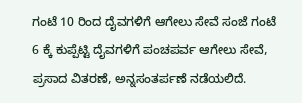ಗಂಟೆ 10 ರಿಂದ ದೈವಗಳಿಗೆ ಆಗೇಲು ಸೇವೆ ಸಂಜೆ ಗಂಟೆ 6 ಕ್ಕೆ ಕುಪ್ಪೆಟ್ಟಿ ದೈವಗಳಿಗೆ ಪಂಚಪರ್ವ ಆಗೇಲು ಸೇವೆ, ಪ್ರಸಾದ ವಿತರಣೆ, ಅನ್ನಸಂತರ್ಪಣೆ ನಡೆಯಲಿದೆ.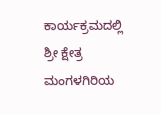ಕಾರ್ಯಕ್ರಮದಲ್ಲಿ ಶ್ರೀ ಕ್ಷೇತ್ರ ಮಂಗಳಗಿರಿಯ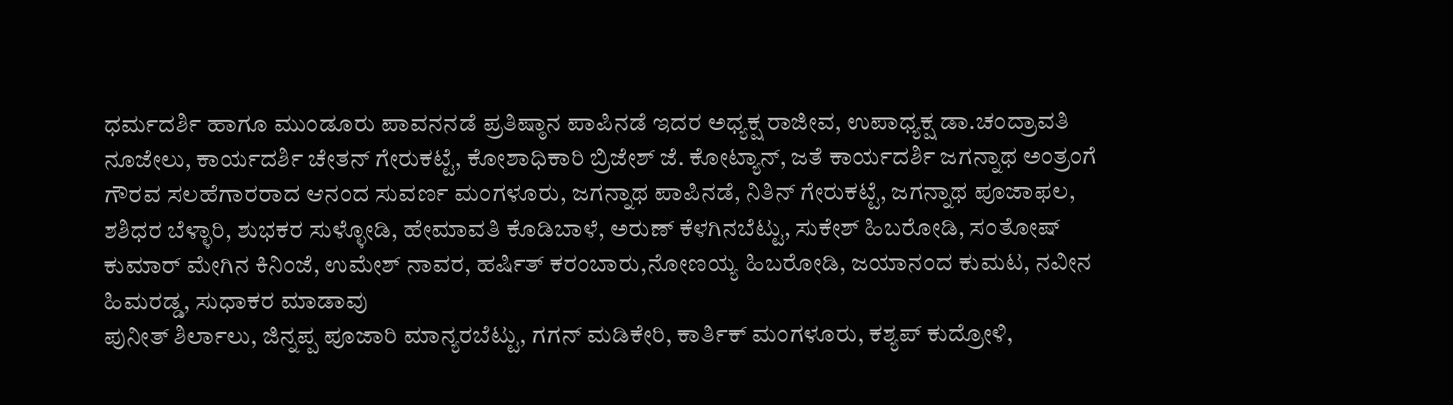ಧರ್ಮದರ್ಶಿ ಹಾಗೂ ಮುಂಡೂರು ಪಾವನನಡೆ ಪ್ರತಿಷ್ಠಾನ ಪಾಪಿನಡೆ ಇದರ ಅಧ್ಯಕ್ಷ ರಾಜೀವ, ಉಪಾಧ್ಯಕ್ಷ ಡಾ.ಚಂದ್ರಾವತಿ ನೂಜೇಲು, ಕಾರ್ಯದರ್ಶಿ ಚೇತನ್ ಗೇರುಕಟ್ಟೆ, ಕೋಶಾಧಿಕಾರಿ ಬ್ರಿಜೇಶ್ ಜೆ. ಕೋಟ್ಯಾನ್, ಜತೆ ಕಾರ್ಯದರ್ಶಿ ಜಗನ್ನಾಥ ಅಂತ್ರಂಗೆ ಗೌರವ ಸಲಹೆಗಾರರಾದ ಆನಂದ ಸುವರ್ಣ ಮಂಗಳೂರು, ಜಗನ್ನಾಥ ಪಾಪಿನಡೆ, ನಿತಿನ್ ಗೇರುಕಟ್ಟೆ, ಜಗನ್ನಾಥ ಪೂಜಾಫಲ, ಶಶಿಧರ ಬೆಳ್ಳಾರಿ, ಶುಭಕರ ಸುಳ್ಳೋಡಿ, ಹೇಮಾವತಿ ಕೊಡಿಬಾಳೆ, ಅರುಣ್ ಕೆಳಗಿನಬೆಟ್ಟು, ಸುಕೇಶ್ ಹಿಬರೋಡಿ, ಸಂತೋಷ್ ಕುಮಾರ್ ಮೇಗಿನ ಕಿನಿಂಜೆ, ಉಮೇಶ್ ನಾವರ, ಹರ್ಷಿತ್ ಕರಂಬಾರು,ನೋಣಯ್ಯ ಹಿಬರೋಡಿ, ಜಯಾನಂದ ಕುಮಟ, ನವೀನ ಹಿಮರಡ್ಡ, ಸುಧಾಕರ ಮಾಡಾವು
ಪುನೀತ್ ಶಿರ್ಲಾಲು, ಜಿನ್ನಪ್ಪ ಪೂಜಾರಿ ಮಾನ್ಯರಬೆಟ್ಟು, ಗಗನ್ ಮಡಿಕೇರಿ, ಕಾರ್ತಿಕ್ ಮಂಗಳೂರು, ಕಶ್ಯಪ್ ಕುದ್ರೋಳಿ,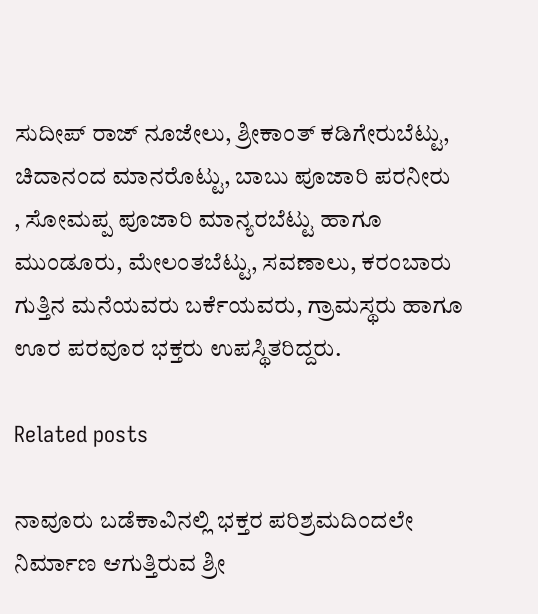ಸುದೀಪ್ ರಾಜ್ ನೂಜೇಲು, ಶ್ರೀಕಾಂತ್ ಕಡಿಗೇರುಬೆಟ್ಟು, ಚಿದಾನಂದ ಮಾನರೊಟ್ಟು, ಬಾಬು ಪೂಜಾರಿ ಪರನೀರು
, ಸೋಮಪ್ಪ ಪೂಜಾರಿ ಮಾನ್ಯರಬೆಟ್ಟು ಹಾಗೂ ಮುಂಡೂರು, ಮೇಲಂತಬೆಟ್ಟು, ಸವಣಾಲು, ಕರಂಬಾರು ಗುತ್ತಿನ ಮನೆಯವರು ಬರ್ಕೆಯವರು, ಗ್ರಾಮಸ್ಥರು ಹಾಗೂ ಊರ ಪರವೂರ ಭಕ್ತರು ಉಪಸ್ಥಿತರಿದ್ದರು.

Related posts

ನಾವೂರು ಬಡೆಕಾವಿನಲ್ಲಿ ಭಕ್ತರ ಪರಿಶ್ರಮದಿಂದಲೇ ನಿರ್ಮಾಣ ಆಗುತ್ತಿರುವ ಶ್ರೀ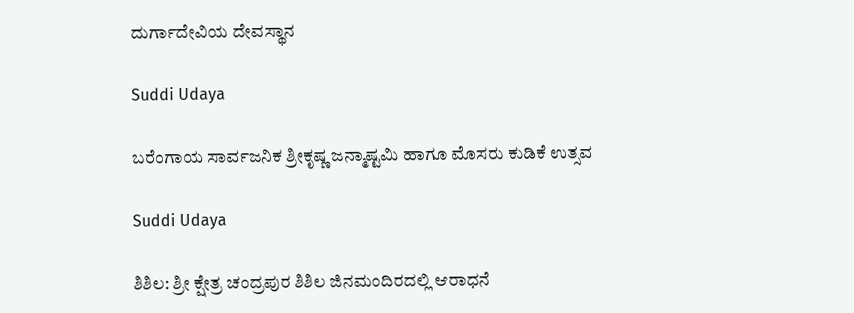ದುರ್ಗಾದೇವಿಯ ದೇವಸ್ಥಾನ

Suddi Udaya

ಬರೆಂಗಾಯ ಸಾರ್ವಜನಿಕ ಶ್ರೀಕೃಷ್ಣ ಜನ್ಮಾಷ್ಟಮಿ ಹಾಗೂ ಮೊಸರು ಕುಡಿಕೆ ಉತ್ಸವ

Suddi Udaya

ಶಿಶಿಲ: ಶ್ರೀ ಕ್ಷೇತ್ರ ಚಂದ್ರಪುರ ಶಿಶಿಲ ಜಿನಮಂದಿರದಲ್ಲಿ ಆರಾಧನೆ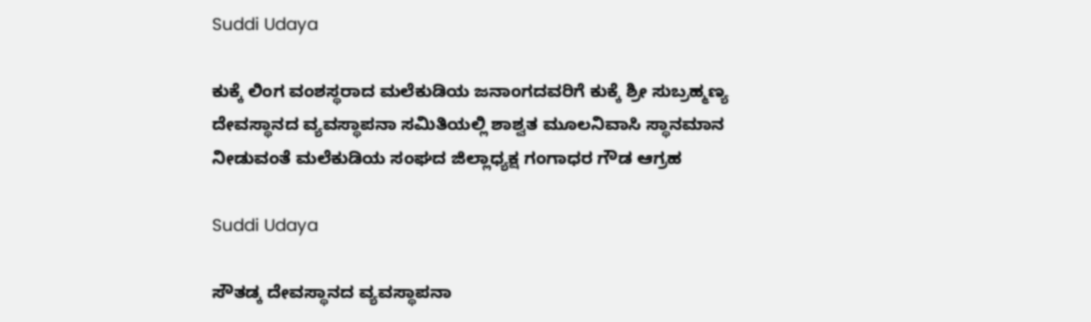Suddi Udaya

ಕುಕ್ಕೆ ಲಿಂಗ ವಂಶಸ್ಥರಾದ ಮಲೆಕುಡಿಯ ಜನಾಂಗದವರಿಗೆ ಕುಕ್ಕೆ ಶ್ರೀ ಸುಬ್ರಹ್ಮಣ್ಯ ದೇವಸ್ಥಾನದ ವ್ಯವಸ್ಥಾಪನಾ ಸಮಿತಿಯಲ್ಲಿ ಶಾಶ್ವತ ಮೂಲನಿವಾಸಿ ಸ್ಥಾನಮಾನ ನೀಡುವಂತೆ ಮಲೆಕುಡಿಯ ಸಂಘದ ಜಿಲ್ಲಾಧ್ಯಕ್ಷ ಗಂಗಾಧರ ಗೌಡ ಆಗ್ರಹ

Suddi Udaya

ಸೌತಡ್ಕ ದೇವಸ್ಥಾನದ ವ್ಯವಸ್ಥಾಪನಾ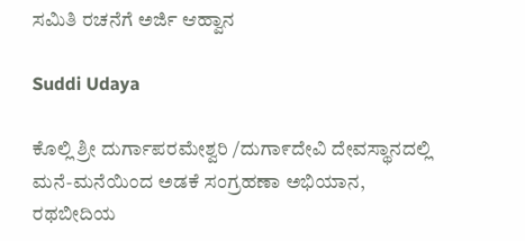ಸಮಿತಿ ರಚನೆಗೆ ಅರ್ಜಿ ಆಹ್ವಾನ

Suddi Udaya

ಕೊಲ್ಲಿ ಶ್ರೀ ದುರ್ಗಾಪರಮೇಶ್ವರಿ /ದುಗಾ೯ದೇವಿ ದೇವಸ್ಥಾನದಲ್ಲಿ ಮನೆ-ಮನೆಯಿಂದ ಅಡಕೆ ಸಂಗ್ರಹಣಾ ಅಭಿಯಾನ, ರಥಬೀದಿಯ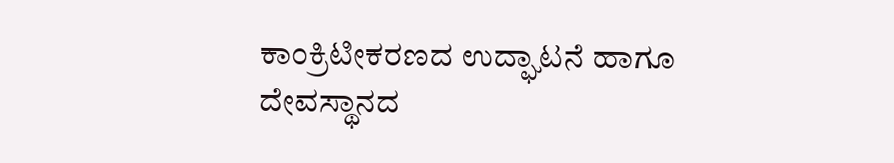ಕಾಂಕ್ರಿಟೀಕರಣದ ಉದ್ಘಾಟನೆ ಹಾಗೂ ದೇವಸ್ಥಾನದ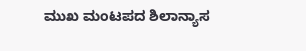ಮುಖ ಮಂಟಪದ ಶಿಲಾನ್ಯಾಸ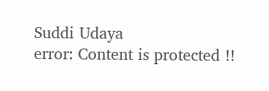Suddi Udaya
error: Content is protected !!